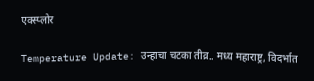एक्स्प्लोर

Temperature Update: उन्हाचा चटका तीव्र.. मध्य महाराष्ट्र, विदर्भात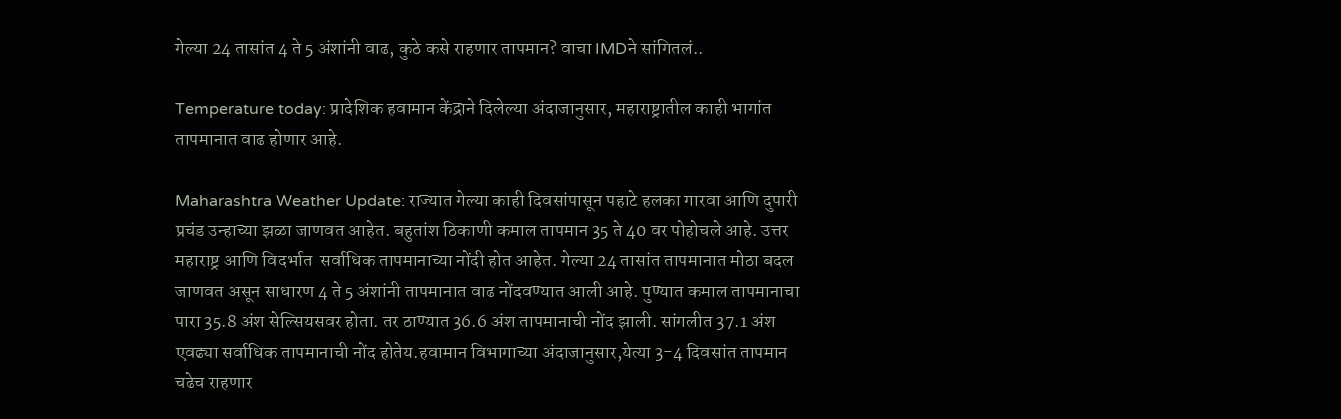गेल्या 24 तासांत 4 ते 5 अंशांनी वाढ, कुठे कसे राहणार तापमान? वाचा IMDने सांगितलं..

Temperature today: प्रादेशिक हवामान केंद्राने दिलेल्या अंदाजानुसार, महाराष्ट्रातील काही भागांत तापमानात वाढ होणार आहे.

Maharashtra Weather Update: राज्यात गेल्या काही दिवसांपासून पहाटे हलका गारवा आणि दुपारी प्रचंड उन्हाच्या झळा जाणवत आहेत. बहुतांश ठिकाणी कमाल तापमान 35 ते 40 वर पोहोचले आहे. उत्तर महाराष्ट्र आणि विदर्भात  सर्वाधिक तापमानाच्या नोंदी होत आहेत. गेल्या 24 तासांत तापमानात मोठा बदल जाणवत असून साधारण 4 ते 5 अंशांनी तापमानात वाढ नोंदवण्यात आली आहे. पुण्यात कमाल तापमानाचा पारा 35.8 अंश सेल्सियसवर होता. तर ठाण्यात 36.6 अंश तापमानाची नोंद झाली. सांगलीत 37.1 अंश एवढ्या सर्वाधिक तापमानाची नोंद होतेय.हवामान विभागाच्या अंदाजानुसार,येत्या 3-4 दिवसांत तापमान चढेच राहणार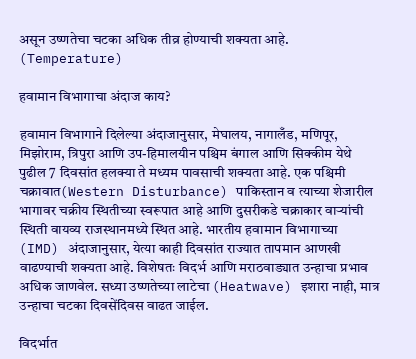असून उष्णतेचा चटका अधिक तीव्र होण्याची शक्यता आहे. (Temperature)

हवामान विभागाचा अंदाज काय?

हवामान विभागाने दिलेल्या अंदाजानुसार, मेघालय, नागालँड, मणिपूर, मिझोराम, त्रिपुरा आणि उप-हिमालयीन पश्चिम बंगाल आणि सिक्कीम येथे पुढील 7 दिवसांत हलक्या ते मध्यम पावसाची शक्यता आहे. एक पश्चिमी चक्रावात(Western Disturbance) पाकिस्तान व त्याच्या शेजारील भागावर चक्रीय स्थितीच्या स्वरूपात आहे आणि दुसरीकडे चक्राकार वाऱ्यांची स्थिती वायव्य राजस्थानमध्ये स्थित आहे. भारतीय हवामान विभागाच्या (IMD) अंदाजानुसार, येत्या काही दिवसांत राज्यात तापमान आणखी वाढण्याची शक्यता आहे. विशेषतः विदर्भ आणि मराठवाड्यात उन्हाचा प्रभाव अधिक जाणवेल. सध्या उष्णतेच्या लाटेचा (Heatwave) इशारा नाही, मात्र उन्हाचा चटका दिवसेंदिवस वाढत जाईल.

विदर्भात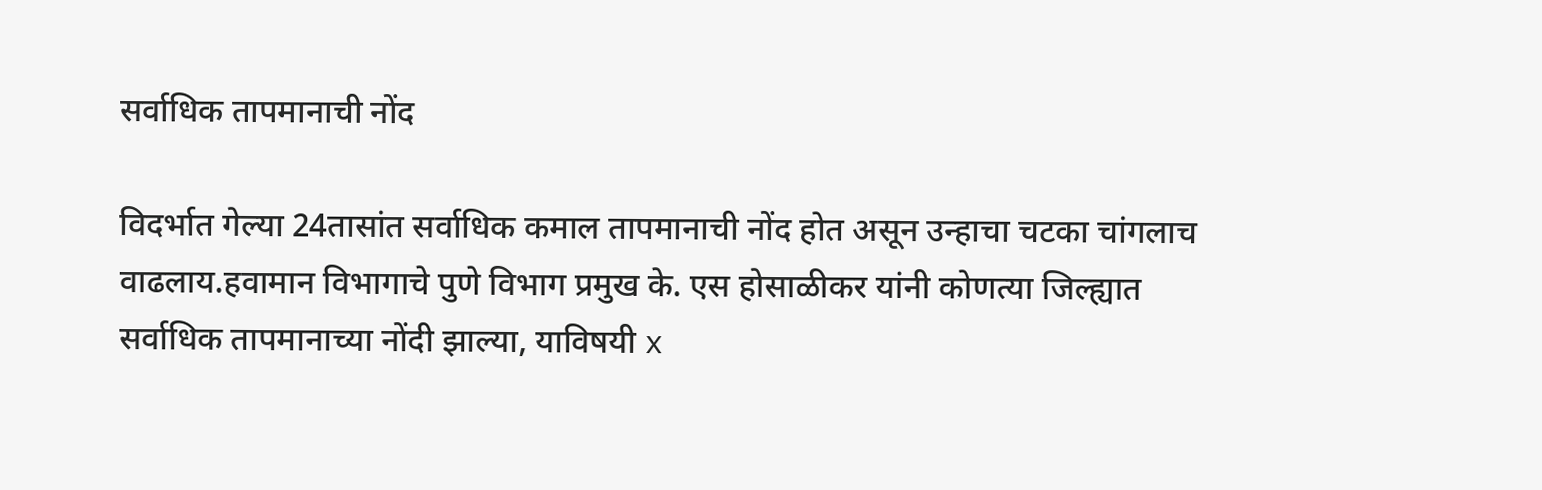सर्वाधिक तापमानाची नोंद

विदर्भात गेल्या 24तासांत सर्वाधिक कमाल तापमानाची नोंद होत असून उन्हाचा चटका चांगलाच वाढलाय.हवामान विभागाचे पुणे विभाग प्रमुख के. एस होसाळीकर यांनी कोणत्या जिल्ह्यात सर्वाधिक तापमानाच्या नोंदी झाल्या, याविषयी x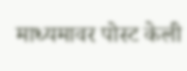माध्यमावर पोस्ट केली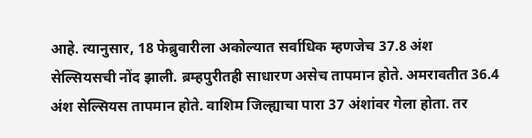आहे. त्यानुसार, 18 फेब्रुवारीला अकोल्यात सर्वाधिक म्हणजेच 37.8 अंश सेल्सियसची नोंद झाली. ब्रम्हपुरीतही साधारण असेच तापमान होते. अमरावतीत 36.4 अंश सेल्सियस तापमान होते. वाशिम जिल्ह्याचा पारा 37 अंशांवर गेला होता. तर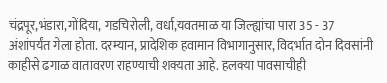चंद्रपूर,भंडारा,गोंदिया, गडचिरोली, वर्धा,यवतमाळ या जिल्ह्यांचा पारा 35 - 37 अंशांपर्यंत गेला होता. दरम्यान, प्रादेशिक हवामान विभागानुसार, विदर्भात दोन दिवसांनी काहीसे ढगाळ वातावरण राहण्याची शक्यता आहे. हलक्या पावसाचीही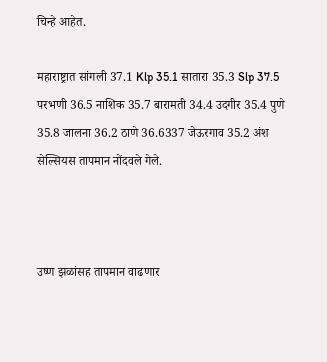चिन्हे आहेत.

महाराष्ट्रात सांगली 37.1 Klp 35.1 सातारा 35.3 Slp 37.5 परभणी 36.5 नाशिक 35.7 बारामती 34.4 उदगीर 35.4 पुणे 35.8 जालना 36.2 ठाणे 36.6337 जेऊरगाव 35.2 अंश सेल्सियस तापमान नोंदवले गेले.



उष्ण झळांसह तापमान वाढणार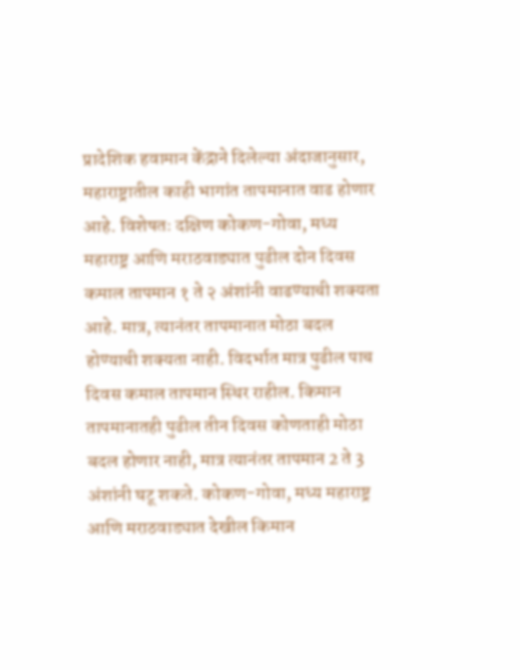प्रादेशिक हवामान केंद्राने दिलेल्या अंदाजानुसार, महाराष्ट्रातील काही भागांत तापमानात वाढ होणार आहे. विशेषतः दक्षिण कोकण-गोवा, मध्य महाराष्ट्र आणि मराठवाड्यात पुढील दोन दिवस कमाल तापमान १ ते २ अंशांनी वाढण्याची शक्यता आहे. मात्र, त्यानंतर तापमानात मोठा बदल होण्याची शक्यता नाही. विदर्भात मात्र पुढील पाच दिवस कमाल तापमान स्थिर राहील. किमान तापमानातही पुढील तीन दिवस कोणताही मोठा बदल होणार नाही, मात्र त्यानंतर तापमान 2 ते 3 अंशांनी घटू शकते. कोकण-गोवा, मध्य महाराष्ट्र आणि मराठवाड्यात देखील किमान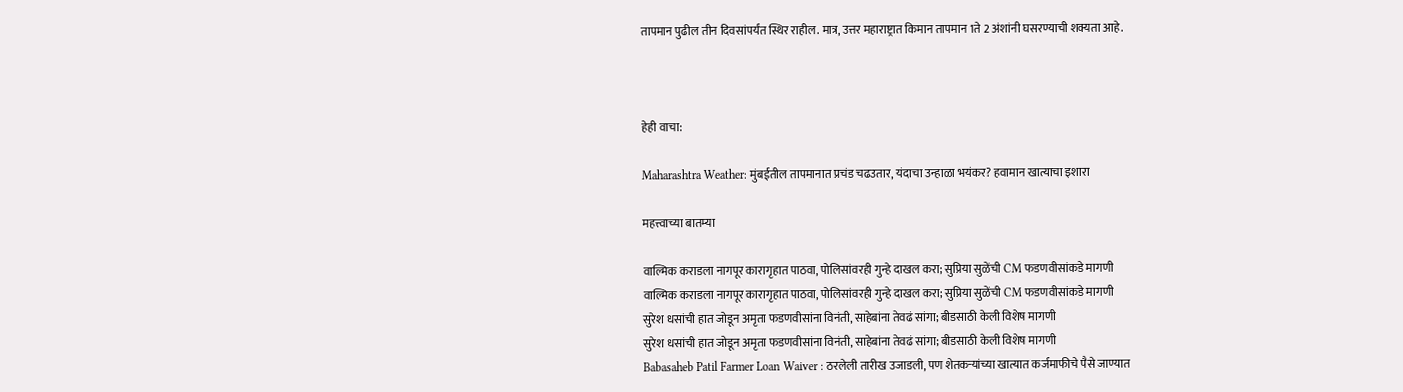तापमान पुढील तीन दिवसांपर्यंत स्थिर राहील. मात्र, उत्तर महाराष्ट्रात किमान तापमान 1ते 2 अंशांनी घसरण्याची शक्यता आहे.



हेही वाचा:

Maharashtra Weather: मुंबईतील तापमानात प्रचंड चढउतार, यंदाचा उन्हाळा भयंकर? हवामान खात्याचा इशारा

महत्त्वाच्या बातम्या

वाल्मिक कराडला नागपूर कारागृहात पाठवा, पोलिसांवरही गुन्हे दाखल करा; सुप्रिया सुळेंची CM फडणवीसांकडे मागणी
वाल्मिक कराडला नागपूर कारागृहात पाठवा, पोलिसांवरही गुन्हे दाखल करा; सुप्रिया सुळेंची CM फडणवीसांकडे मागणी
सुरेश धसांची हात जोडून अमृता फडणवीसांना विनंती, साहेबांना तेवढं सांगा; बीडसाठी केली विशेष मागणी
सुरेश धसांची हात जोडून अमृता फडणवीसांना विनंती, साहेबांना तेवढं सांगा; बीडसाठी केली विशेष मागणी
Babasaheb Patil Farmer Loan Waiver : ठरलेली तारीख उजाडली, पण शेतकऱ्यांच्या खात्यात कर्जमाफीचे पैसे जाण्यात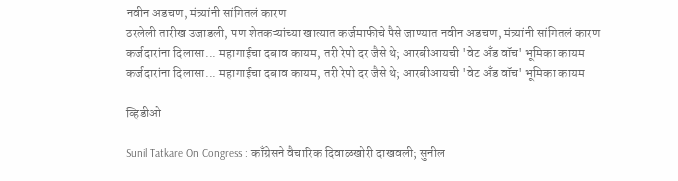नवीन अडचण, मंत्र्यांनी सांगितलं कारण
ठरलेली तारीख उजाडली, पण शेतकऱ्यांच्या खात्यात कर्जमाफीचे पैसे जाण्यात नवीन अडचण, मंत्र्यांनी सांगितलं कारण
कर्जदारांना दिलासा... महागाईचा दबाव कायम, तरी रेपो दर जैसे थे; आरबीआयची 'वेट अँड वॉच' भूमिका कायम
कर्जदारांना दिलासा... महागाईचा दबाव कायम, तरी रेपो दर जैसे थे; आरबीआयची 'वेट अँड वॉच' भूमिका कायम

व्हिडीओ

Sunil Tatkare On Congress : काँग्रेसने वैचारिक दिवाळखोरी दाखवली; सुनील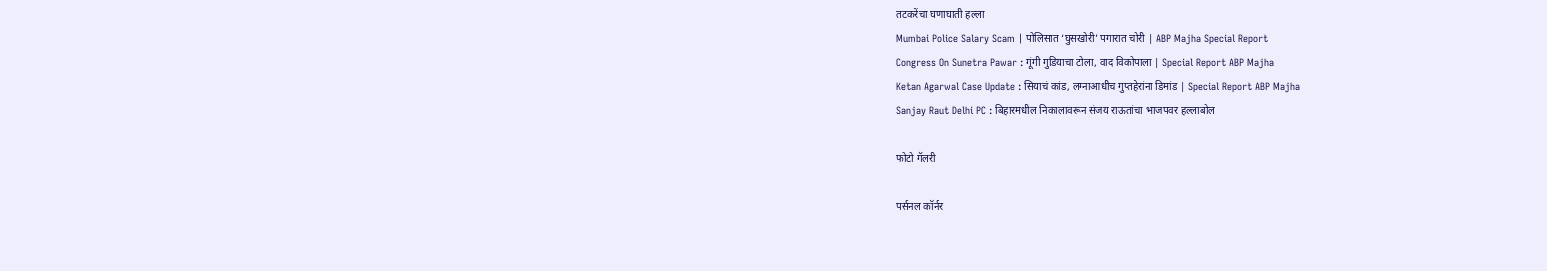तटकरेंचा घणाघाती हल्ला
Mumbai Police Salary Scam | पोलिसात ‘घुसखोरी’ पगारात चोरी | ABP Majha Special Report
Congress On Sunetra Pawar : गूंगी गुडियाचा टोला, वाद विकोपाला | Special Report ABP Majha
Ketan Agarwal Case Update : सियाचं कांड, लग्नाआधीच गुप्तहेरांना डिमांड | Special Report ABP Majha
Sanjay Raut Delhi PC : बिहारमधील निकालावरून संजय राऊतांचा भाजपवर हल्लाबोल

फोटो गॅलरी

पर्सनल कॉर्नर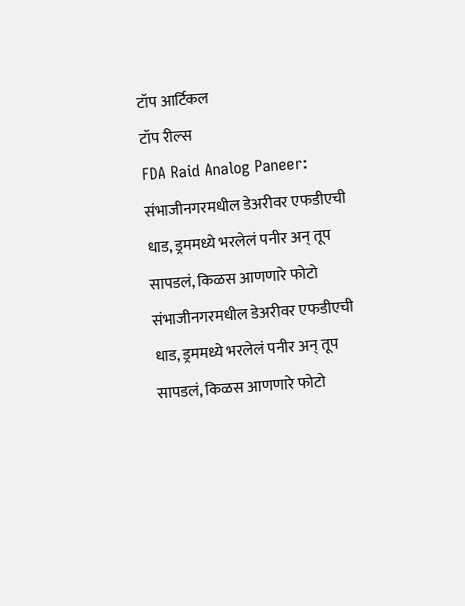टॉप आर्टिकल
टॉप रील्स
FDA Raid Analog Paneer: संभाजीनगरमधील डेअरीवर एफडीएची धाड, ड्रममध्ये भरलेलं पनीर अन् तूप सापडलं, किळस आणणारे फोटो
संभाजीनगरमधील डेअरीवर एफडीएची धाड, ड्रममध्ये भरलेलं पनीर अन् तूप सापडलं, किळस आणणारे फोटो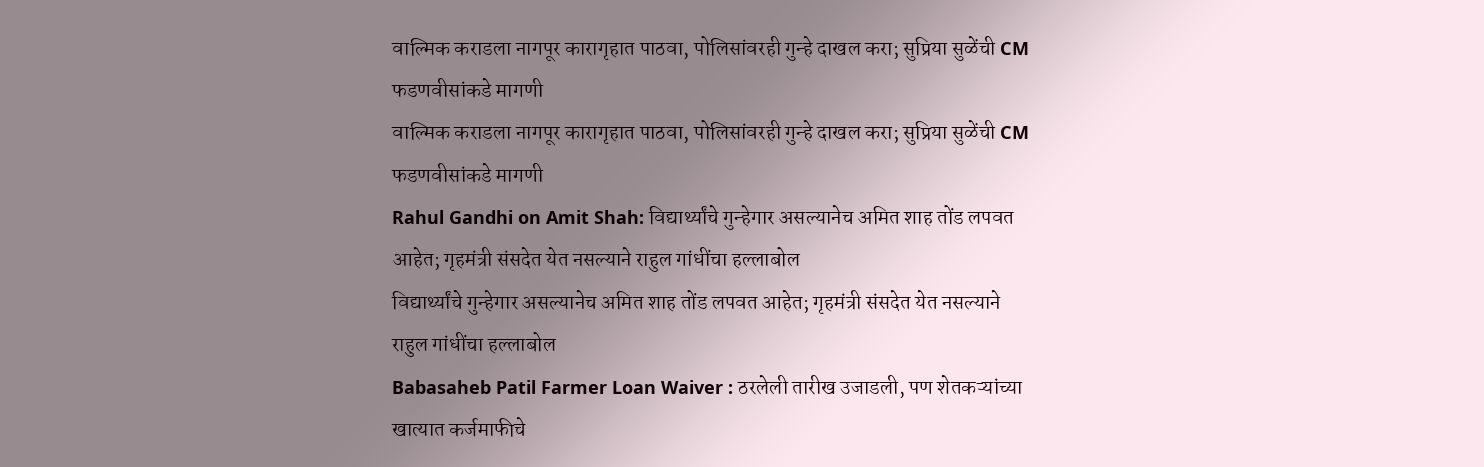वाल्मिक कराडला नागपूर कारागृहात पाठवा, पोलिसांवरही गुन्हे दाखल करा; सुप्रिया सुळेंची CM फडणवीसांकडे मागणी
वाल्मिक कराडला नागपूर कारागृहात पाठवा, पोलिसांवरही गुन्हे दाखल करा; सुप्रिया सुळेंची CM फडणवीसांकडे मागणी
Rahul Gandhi on Amit Shah: विद्यार्थ्यांचे गुन्हेगार असल्यानेच अमित शाह तोंड लपवत आहेत; गृहमंत्री संसदेत येत नसल्याने राहुल गांधींचा हल्लाबोल
विद्यार्थ्यांचे गुन्हेगार असल्यानेच अमित शाह तोंड लपवत आहेत; गृहमंत्री संसदेत येत नसल्याने राहुल गांधींचा हल्लाबोल
Babasaheb Patil Farmer Loan Waiver : ठरलेली तारीख उजाडली, पण शेतकऱ्यांच्या खात्यात कर्जमाफीचे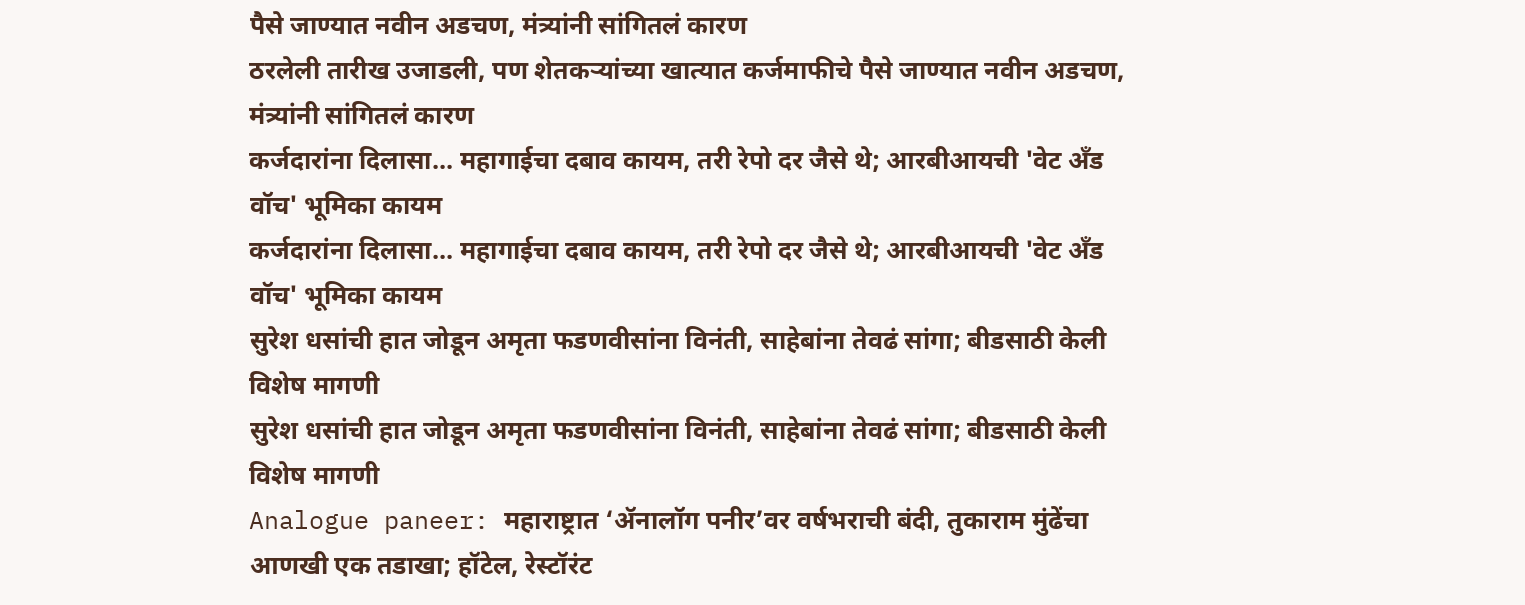पैसे जाण्यात नवीन अडचण, मंत्र्यांनी सांगितलं कारण
ठरलेली तारीख उजाडली, पण शेतकऱ्यांच्या खात्यात कर्जमाफीचे पैसे जाण्यात नवीन अडचण, मंत्र्यांनी सांगितलं कारण
कर्जदारांना दिलासा... महागाईचा दबाव कायम, तरी रेपो दर जैसे थे; आरबीआयची 'वेट अँड वॉच' भूमिका कायम
कर्जदारांना दिलासा... महागाईचा दबाव कायम, तरी रेपो दर जैसे थे; आरबीआयची 'वेट अँड वॉच' भूमिका कायम
सुरेश धसांची हात जोडून अमृता फडणवीसांना विनंती, साहेबांना तेवढं सांगा; बीडसाठी केली विशेष मागणी
सुरेश धसांची हात जोडून अमृता फडणवीसांना विनंती, साहेबांना तेवढं सांगा; बीडसाठी केली विशेष मागणी
Analogue paneer: महाराष्ट्रात ‘ॲनालॉग पनीर’वर वर्षभराची बंदी, तुकाराम मुंढेंचा आणखी एक तडाखा; हॉटेल, रेस्टॉरंट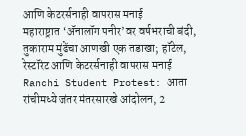आणि केटरर्सनाही वापरास मनाई
महाराष्ट्रात ‘ॲनालॉग पनीर’वर वर्षभराची बंदी, तुकाराम मुंढेंचा आणखी एक तडाखा; हॉटेल, रेस्टॉरंट आणि केटरर्सनाही वापरास मनाई
Ranchi Student Protest: आता रांचीमध्ये जंतर मंतरसारखे आंदोलन, 2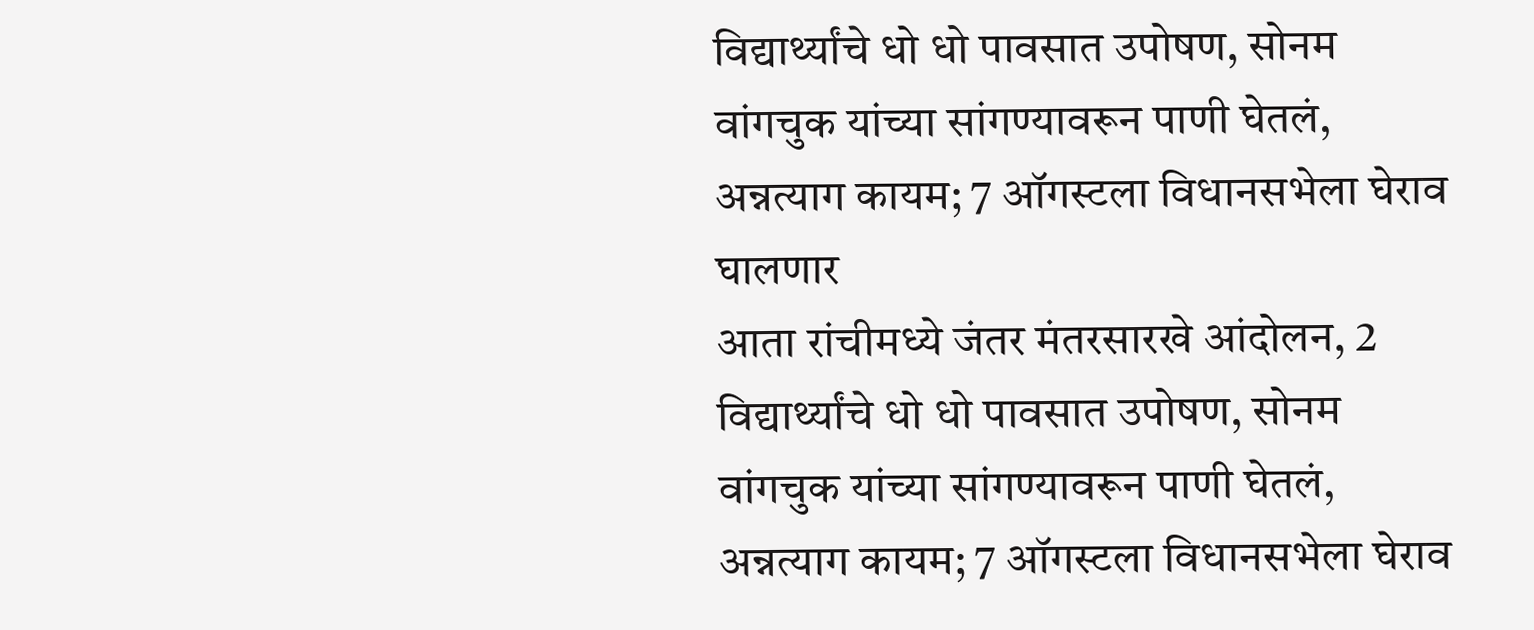विद्यार्थ्यांचे धो धो पावसात उपोषण, सोनम वांगचुक यांच्या सांगण्यावरून पाणी घेतलं, अन्नत्याग कायम; 7 ऑगस्टला विधानसभेला घेराव घालणार
आता रांचीमध्ये जंतर मंतरसारखे आंदोलन, 2 विद्यार्थ्यांचे धो धो पावसात उपोषण, सोनम वांगचुक यांच्या सांगण्यावरून पाणी घेतलं, अन्नत्याग कायम; 7 ऑगस्टला विधानसभेला घेराव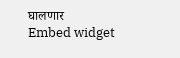घालणार
Embed widget